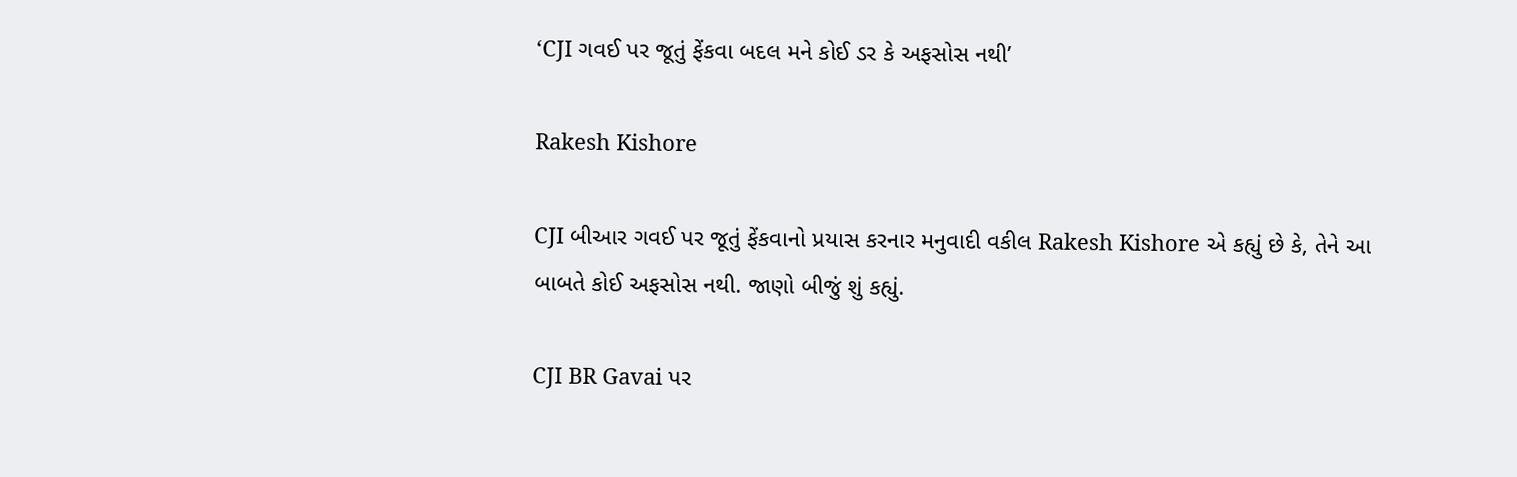‘CJI ગવઈ પર જૂતું ફેંકવા બદલ મને કોઈ ડર કે અફસોસ નથી’

Rakesh Kishore

CJI બીઆર ગવઈ પર જૂતું ફેંકવાનો પ્રયાસ કરનાર મનુવાદી વકીલ Rakesh Kishore એ કહ્યું છે કે, તેને આ બાબતે કોઈ અફસોસ નથી. જાણો બીજું શું કહ્યું.

CJI BR Gavai પર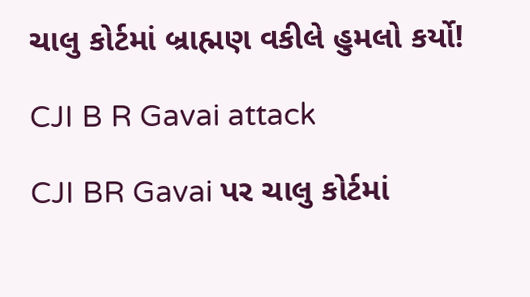ચાલુ કોર્ટમાં બ્રાહ્મણ વકીલે હુમલો કર્યો!

CJI B R Gavai attack

CJI BR Gavai પર ચાલુ કોર્ટમાં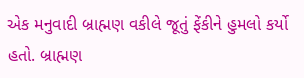એક મનુવાદી બ્રાહ્મણ વકીલે જૂતું ફેંકીને હુમલો કર્યો હતો. બ્રાહ્મણ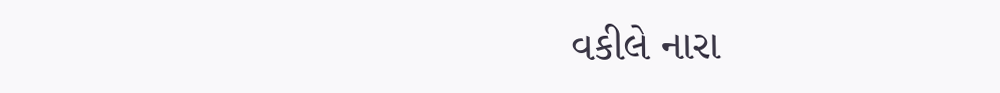વકીલે નારા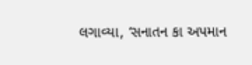લગાવ્યા, ‘સનાતન કા અપમાન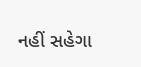નહીં સહેગા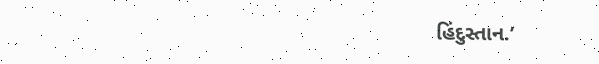હિંદુસ્તાન.’